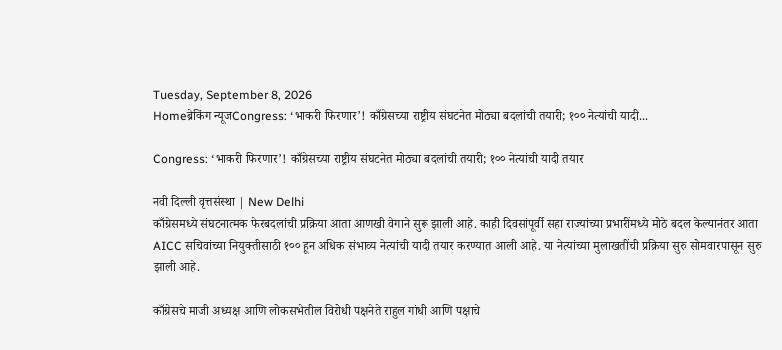Tuesday, September 8, 2026
Homeब्रेकिंग न्यूजCongress: ‘भाकरी फिरणार’! काँग्रेसच्या राष्ट्रीय संघटनेत मोठ्या बदलांची तयारी; १०० नेत्यांची यादी...

Congress: ‘भाकरी फिरणार’! काँग्रेसच्या राष्ट्रीय संघटनेत मोठ्या बदलांची तयारी; १०० नेत्यांची यादी तयार

नवी दिल्ली वृत्तसंस्था | New Delhi
काँग्रेसमध्ये संघटनात्मक फेरबदलांची प्रक्रिया आता आणखी वेगाने सुरू झाली आहे. काही दिवसांपूर्वी सहा राज्यांच्या प्रभारींमध्ये मोठे बदल केल्यानंतर आता AICC सचिवांच्या नियुक्तीसाठी १०० हून अधिक संभाव्य नेत्यांची यादी तयार करण्यात आली आहे. या नेत्यांच्या मुलाखतींची प्रक्रिया सुरु सोमवारपासून सुरु झाली आहे.

काँग्रेसचे माजी अध्यक्ष आणि लोकसभेतील विरोधी पक्षनेते राहुल गांधी आणि पक्षाचे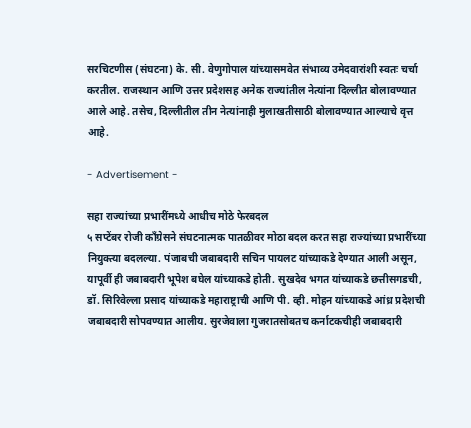सरचिटणीस (संघटना) के. सी. वेणुगोपाल यांच्यासमवेत संभाव्य उमेदवारांशी स्वतः चर्चा करतील. राजस्थान आणि उत्तर प्रदेशसह अनेक राज्यांतील नेत्यांना दिल्लीत बोलावण्यात आले आहे. तसेच, दिल्लीतील तीन नेत्यांनाही मुलाखतीसाठी बोलावण्यात आल्याचे वृत्त आहे.

- Advertisement -

सहा राज्यांच्या प्रभारींमध्ये आधीच मोठे फेरबदल
५ सप्टेंबर रोजी काँग्रेसने संघटनात्मक पातळीवर मोठा बदल करत सहा राज्यांच्या प्रभारींच्या नियुक्त्या बदलल्या. पंजाबची जबाबदारी सचिन पायलट यांच्याकडे देण्यात आली असून, यापूर्वी ही जबाबदारी भूपेश बघेल यांच्याकडे होती. सुखदेव भगत यांच्याकडे छत्तीसगडची, डॉ. सिरिवेल्ला प्रसाद यांच्याकडे महाराष्ट्राची आणि पी. व्ही. मोहन यांच्याकडे आंध्र प्रदेशची जबाबदारी सोपवण्यात आलीय. सुरजेवाला गुजरातसोबतच कर्नाटकचीही जबाबदारी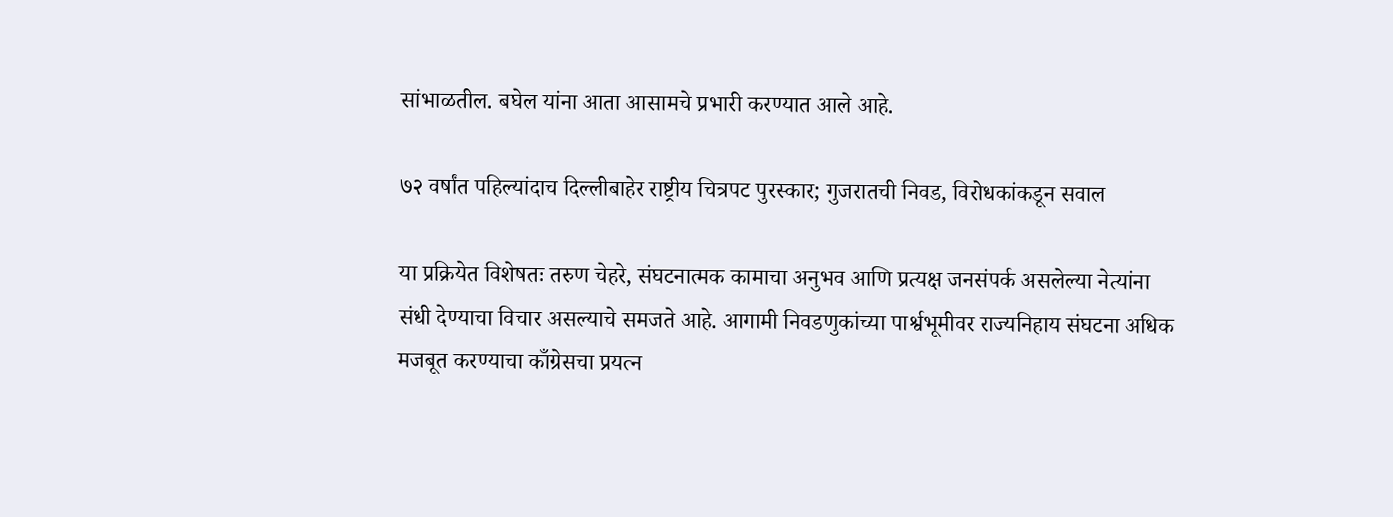सांभाळतील. बघेल यांना आता आसामचे प्रभारी करण्यात आले आहे.

७२ वर्षांत पहिल्यांदाच दिल्लीबाहेर राष्ट्रीय चित्रपट पुरस्कार; गुजरातची निवड, विरोधकांकडून सवाल

या प्रक्रियेत विशेषतः तरुण चेहरे, संघटनात्मक कामाचा अनुभव आणि प्रत्यक्ष जनसंपर्क असलेल्या नेत्यांना संधी देण्याचा विचार असल्याचे समजते आहे. आगामी निवडणुकांच्या पार्श्वभूमीवर राज्यनिहाय संघटना अधिक मजबूत करण्याचा काँग्रेसचा प्रयत्न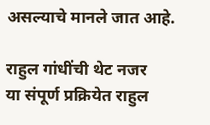असल्याचे मानले जात आहे.

राहुल गांधींची थेट नजर
या संपूर्ण प्रक्रियेत राहुल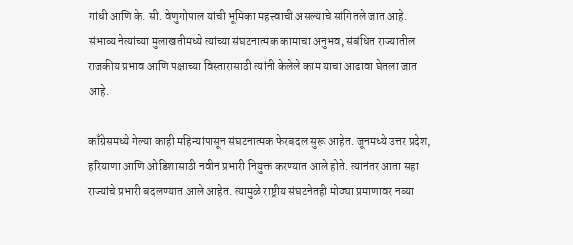गांधी आणि के. सी. वेणुगोपाल यांची भूमिका महत्त्वाची असल्याचे सांगितले जात आहे. संभाव्य नेत्यांच्या मुलाखतीमध्ये त्यांच्या संघटनात्मक कामाचा अनुभव, संबंधित राज्यातील राजकीय प्रभाव आणि पक्षाच्या विस्तारासाठी त्यांनी केलेले काम याचा आढावा घेतला जात आहे.

काँग्रेसमध्ये गेल्या काही महिन्यांपासून संघटनात्मक फेरबदल सुरू आहेत. जूनमध्ये उत्तर प्रदेश, हरियाणा आणि ओडिशासाठी नवीन प्रभारी नियुक्त करण्यात आले होते. त्यानंतर आता सहा राज्यांचे प्रभारी बदलण्यात आले आहेत. त्यामुळे राष्ट्रीय संघटनेतही मोठ्या प्रमाणावर नव्या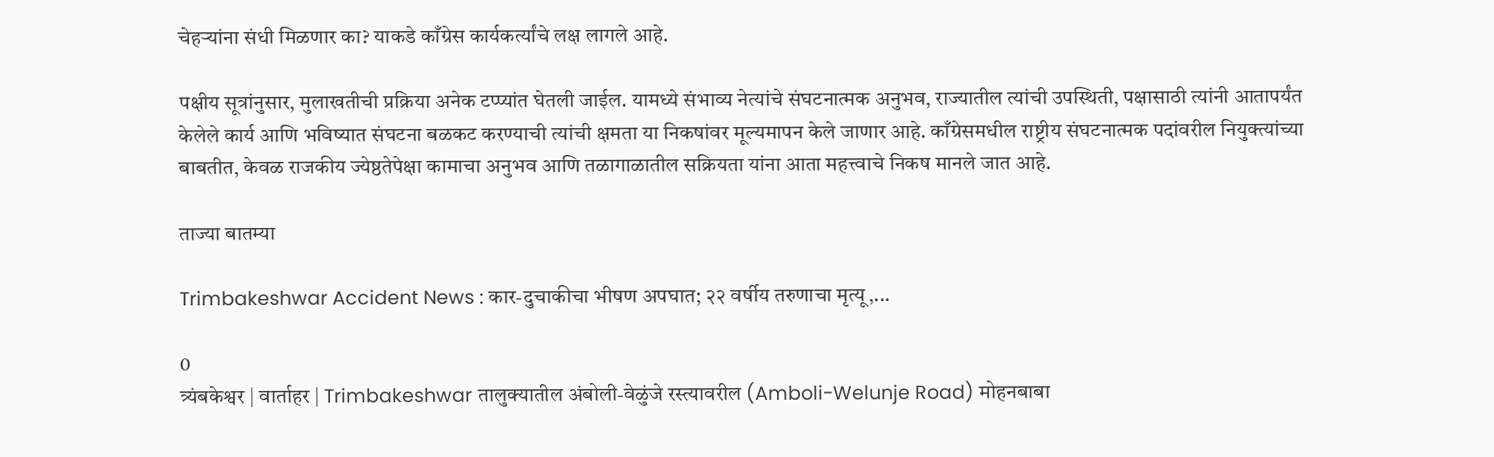चेहऱ्यांना संधी मिळणार का? याकडे काँग्रेस कार्यकर्त्यांचे लक्ष लागले आहे.

पक्षीय सूत्रांनुसार, मुलाखतीची प्रक्रिया अनेक टप्प्यांत घेतली जाईल. यामध्ये संभाव्य नेत्यांचे संघटनात्मक अनुभव, राज्यातील त्यांची उपस्थिती, पक्षासाठी त्यांनी आतापर्यंत केलेले कार्य आणि भविष्यात संघटना बळकट करण्याची त्यांची क्षमता या निकषांवर मूल्यमापन केले जाणार आहे. काँग्रेसमधील राष्ट्रीय संघटनात्मक पदांवरील नियुक्त्यांच्या बाबतीत, केवळ राजकीय ज्येष्ठतेपेक्षा कामाचा अनुभव आणि तळागाळातील सक्रियता यांना आता महत्त्वाचे निकष मानले जात आहे.

ताज्या बातम्या

Trimbakeshwar Accident News : कार-दुचाकीचा भीषण अपघात; २२ वर्षीय तरुणाचा मृत्यू,...

0
त्र्यंबकेश्वर | वार्ताहर | Trimbakeshwar तालुक्यातील अंबोली-वेळुंजे रस्त्यावरील (Amboli-Welunje Road) मोहनबाबा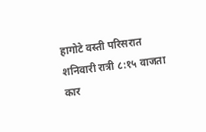हागोटे वस्ती परिसरात शनिवारी रात्री ८:१५ वाजता कार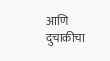आणि दुचाकीचा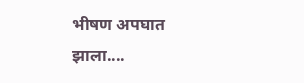भीषण अपघात झाला....